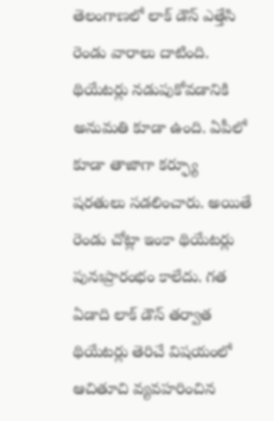తెలంగాణలో లాక్ డౌన్ ఎత్తేసి రెండు వారాలు దాటింది. థియేటర్లు నడుపుకోవడానికి అనుమతి కూడా ఉంది. ఏపీలో కూడా తాజాగా కర్ఫ్యూ షరతులు సడలించారు. అయితే రెండు చోట్లా ఇంకా థియేటర్లు పునఃప్రారంభం కాలేదు. గత ఏడాది లాక్ డౌన్ తర్వాత థియేటర్లు తెరిచే విషయంలో ఆచితూచి వ్యవహరించిన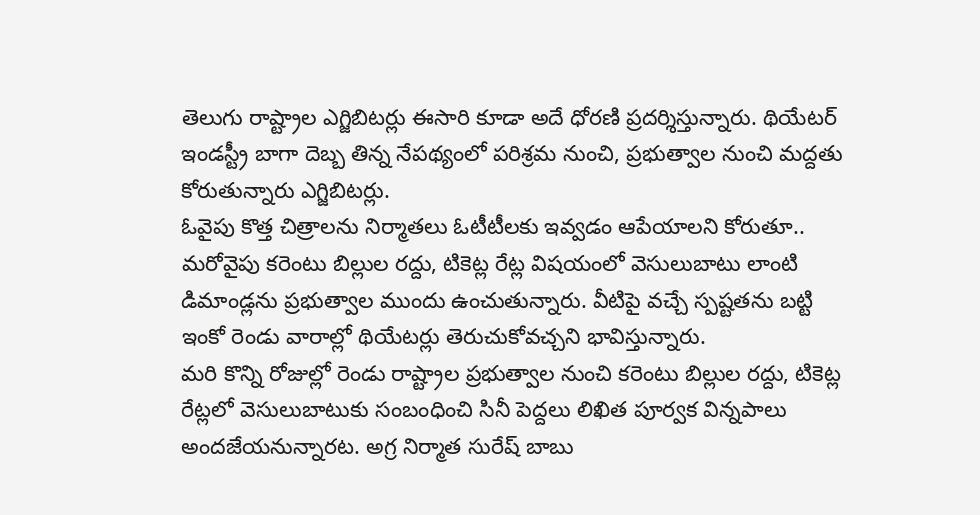తెలుగు రాష్ట్రాల ఎగ్జిబిటర్లు ఈసారి కూడా అదే ధోరణి ప్రదర్శిస్తున్నారు. థియేటర్ ఇండస్ట్రీ బాగా దెబ్బ తిన్న నేపథ్యంలో పరిశ్రమ నుంచి, ప్రభుత్వాల నుంచి మద్దతు కోరుతున్నారు ఎగ్జిబిటర్లు.
ఓవైపు కొత్త చిత్రాలను నిర్మాతలు ఓటీటీలకు ఇవ్వడం ఆపేయాలని కోరుతూ.. మరోవైపు కరెంటు బిల్లుల రద్దు, టికెట్ల రేట్ల విషయంలో వెసులుబాటు లాంటి డిమాండ్లను ప్రభుత్వాల ముందు ఉంచుతున్నారు. వీటిపై వచ్చే స్పష్టతను బట్టి ఇంకో రెండు వారాల్లో థియేటర్లు తెరుచుకోవచ్చని భావిస్తున్నారు.
మరి కొన్ని రోజుల్లో రెండు రాష్ట్రాల ప్రభుత్వాల నుంచి కరెంటు బిల్లుల రద్దు, టికెట్ల రేట్లలో వెసులుబాటుకు సంబంధించి సినీ పెద్దలు లిఖిత పూర్వక విన్నపాలు అందజేయనున్నారట. అగ్ర నిర్మాత సురేష్ బాబు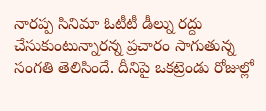నారప్ప సినిమా ఓటీటీ డీల్ను రద్దు చేసుకుంటున్నారన్న ప్రచారం సాగుతున్న సంగతి తెలిసిందే. దీనిపై ఒకట్రెండు రోజుల్లో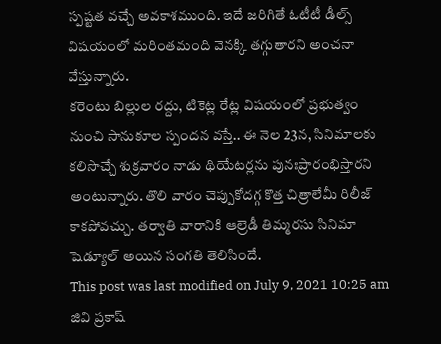స్పష్టత వచ్చే అవకాశముంది. ఇదే జరిగితే ఓటీటీ డీల్స్ విషయంలో మరింతమంది వెనక్కి తగ్గుతారని అంచనా వేస్తున్నారు.
కరెంటు బిల్లుల రద్దు, టికెట్ల రేట్ల విషయంలో ప్రభుత్వం నుంచి సానుకూల స్పందన వస్తే.. ఈ నెల 23న, సినిమాలకు కలిసొచ్చే శుక్రవారం నాడు థియేటర్లను పునఃప్రారంభిస్తారని అంటున్నారు. తొలి వారం చెప్పుకోదగ్గ కొత్త చిత్రాలేమీ రిలీజ్ కాకపోవచ్చు. తర్వాతి వారానికి ఆల్రెడీ తిమ్మరసు సినిమా షెడ్యూల్ అయిన సంగతి తెలిసిందే.
This post was last modified on July 9, 2021 10:25 am
జివి ప్రకాష్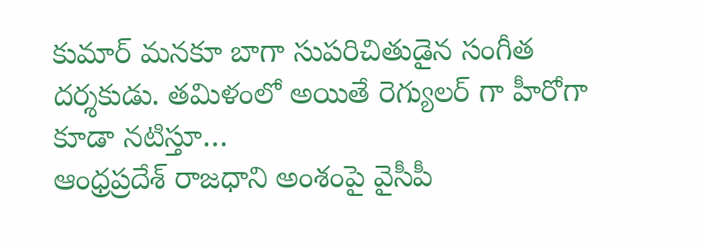కుమార్ మనకూ బాగా సుపరిచితుడైన సంగీత దర్శకుడు. తమిళంలో అయితే రెగ్యులర్ గా హీరోగా కూడా నటిస్తూ…
ఆంధ్రప్రదేశ్ రాజధాని అంశంపై వైసీపీ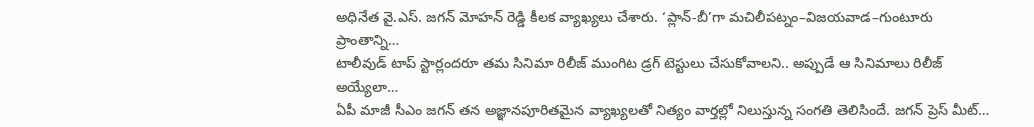అధినేత వై.ఎస్. జగన్ మోహన్ రెడ్డి కీలక వ్యాఖ్యలు చేశారు. ‘ప్లాన్-బీ’గా మచిలీపట్నం–విజయవాడ–గుంటూరు ప్రాంతాన్ని…
టాలీవుడ్ టాప్ స్టార్లందరూ తమ సినిమా రిలీజ్ ముంగిట డ్రగ్ టెస్టులు చేసుకోవాలని.. అప్పుడే ఆ సినిమాలు రిలీజ్ అయ్యేలా…
ఏపీ మాజీ సీఎం జగన్ తన అజ్ఞానపూరితమైన వ్యాఖ్యలతో నిత్యం వార్తల్లో నిలుస్తున్న సంగతి తెలిసిందే. జగన్ ప్రెస్ మీట్…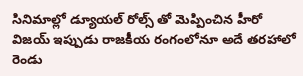సినిమాల్లో డ్యూయల్ రోల్స్ తో మెప్పించిన హీరో విజయ్ ఇప్పుడు రాజకీయ రంగంలోనూ అదే తరహాలో రెండు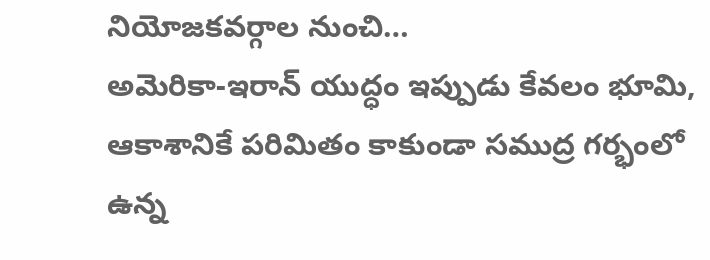నియోజకవర్గాల నుంచి…
అమెరికా-ఇరాన్ యుద్ధం ఇప్పుడు కేవలం భూమి, ఆకాశానికే పరిమితం కాకుండా సముద్ర గర్భంలో ఉన్న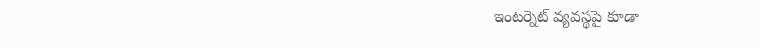ఇంటర్నెట్ వ్యవస్థపై కూడా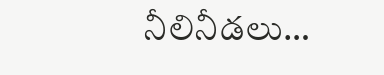నీలినీడలు…